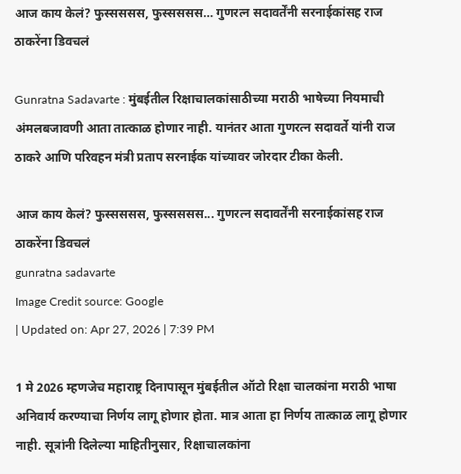आज काय केलं? फुस्सससस, फुस्सससस… गुणरत्न सदावर्तेंनी सरनाईकांसह राज ठाकरेंना डिवचलं

Gunratna Sadavarte : मुंबईतील रिक्षाचालकांसाठीच्या मराठी भाषेच्या नियमाची अंमलबजावणी आता तात्काळ होणार नाही. यानंतर आता गुणरत्न सदावर्ते यांनी राज ठाकरे आणि परिवहन मंत्री प्रताप सरनाईक यांच्यावर जोरदार टीका केली.

आज काय केलं? फुस्सससस, फुस्सससस... गुणरत्न सदावर्तेंनी सरनाईकांसह राज ठाकरेंना डिवचलं
gunratna sadavarte
Image Credit source: Google
| Updated on: Apr 27, 2026 | 7:39 PM

1 मे 2026 म्हणजेच महाराष्ट्र दिनापासून मुंबईतील ऑटो रिक्षा चालकांना मराठी भाषा अनिवार्य करण्याचा निर्णय लागू होणार होता. मात्र आता हा निर्णय तात्काळ लागू होणार नाही. सूत्रांनी दिलेल्या माहितीनुसार, रिक्षाचालकांना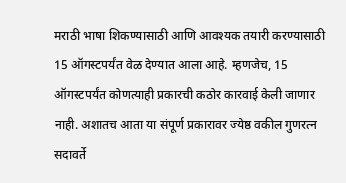मराठी भाषा शिकण्यासाठी आणि आवश्यक तयारी करण्यासाठी 15 ऑगस्टपर्यंत वेळ देण्यात आला आहे. म्हणजेच, 15 ऑगस्टपर्यंत कोणत्याही प्रकारची कठोर कारवाई केली जाणार नाही. अशातच आता या संपूर्ण प्रकारावर ज्येष्ठ वकील गुणरत्न सदावर्ते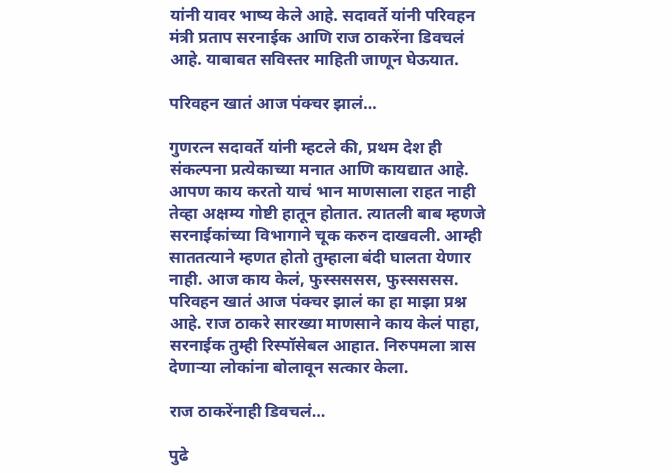यांनी यावर भाष्य केले आहे. सदावर्ते यांनी परिवहन मंत्री प्रताप सरनाईक आणि राज ठाकरेंना डिवचलं आहे. याबाबत सविस्तर माहिती जाणून घेऊयात.

परिवहन खातं आज पंक्चर झालं…

गुणरत्न सदावर्ते यांनी म्हटले की, प्रथम देश ही संकल्पना प्रत्येकाच्या मनात आणि कायद्यात आहे. आपण काय करतो याचं भान माणसाला राहत नाही तेव्हा अक्षम्य गोष्टी हातून होतात. त्यातली बाब म्हणजे सरनाईकांच्या विभागाने चूक करुन दाखवली. आम्ही साततत्याने म्हणत होतो तुम्हाला बंदी घालता येणार नाही. आज काय केलं, फुस्सससस, फुस्सससस. परिवहन खातं आज पंक्चर झालं का हा माझा प्रश्न आहे. राज ठाकरे सारख्या माणसाने काय केलं पाहा, सरनाईक तुम्ही रिस्पॉसेबल आहात. निरुपमला त्रास देणाऱ्या लोकांना बोलावून सत्कार केला.

राज ठाकरेंनाही डिवचलं…

पुढे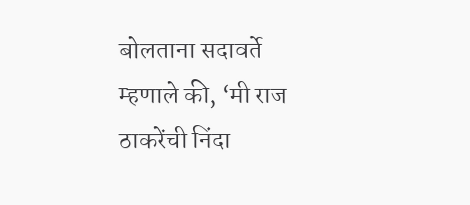बोलताना सदावर्ते म्हणाले की, ‘मी राज ठाकरेंची निंदा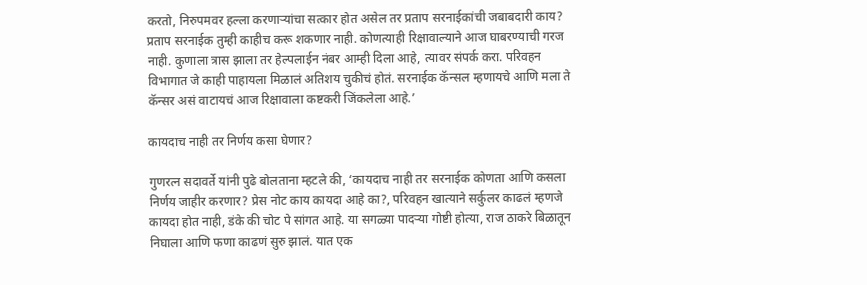करतो, निरुपमवर हल्ला करणाऱ्यांचा सत्कार होत असेल तर प्रताप सरनाईकांची जबाबदारी काय? प्रताप सरनाईक तुम्ही काहीच करू शकणार नाही. कोणत्याही रिक्षावाल्याने आज घाबरण्याची गरज नाही. कुणाला त्रास झाला तर हेल्पलाईन नंबर आम्ही दिला आहे, त्यावर संपर्क करा. परिवहन विभागात जे काही पाहायला मिळालं अतिशय चुकीचं होतं. सरनाईक कॅन्सल म्हणायचे आणि मला ते कॅन्सर असं वाटायचं आज रिक्षावाला कष्टकरी जिंकलेला आहे.’

कायदाच नाही तर निर्णय कसा घेणार?

गुणरत्न सदावर्ते यांनी पुढे बोलताना म्हटले की, ‘कायदाच नाही तर सरनाईक कोणता आणि कसला निर्णय जाहीर करणार? प्रेस नोट काय कायदा आहे का?, परिवहन खात्याने सर्कुलर काढलं म्हणजे कायदा होत नाही, डंके की चोट पे सांगत आहे. या सगळ्या पादऱ्या गोष्टी होत्या, राज ठाकरे बिळातून निघाला आणि फणा काढणं सुरु झालं. यात एक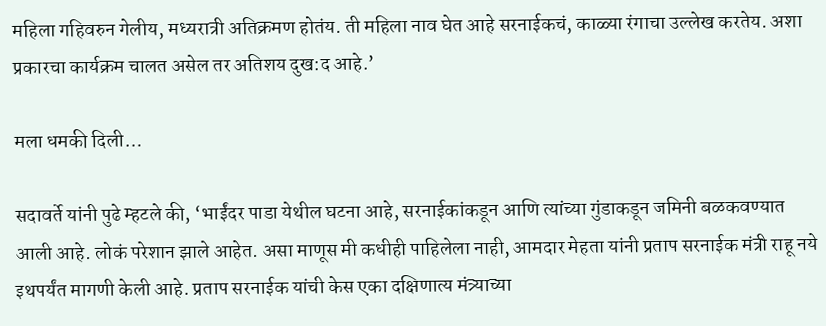महिला गहिवरुन गेलीय, मध्यरात्री अतिक्रमण होतंय. ती महिला नाव घेत आहे सरनाईकचं, काळ्या रंगाचा उल्लेख करतेय. अशा प्रकारचा कार्यक्रम चालत असेल तर अतिशय दुख:द आहे.’

मला धमकी दिली…

सदावर्ते यांनी पुढे म्हटले की, ‘भाईंदर पाडा येथील घटना आहे, सरनाईकांकडून आणि त्यांच्या गुंडाकडून जमिनी बळकवण्यात आली आहे. लोकं परेशान झाले आहेत. असा माणूस मी कधीही पाहिलेला नाही, आमदार मेहता यांनी प्रताप सरनाईक मंत्री राहू नये इथपर्यंत मागणी केली आहे. प्रताप सरनाईक यांची केस एका दक्षिणात्य मंत्र्याच्या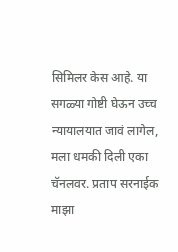सिमिलर केस आहे. या सगळ्या गोष्टी घेऊन उच्च न्यायालयात जावं लागेल, मला धमकी दिली एका चॅनलवर. प्रताप सरनाईक माझा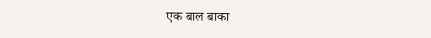एक बाल बाका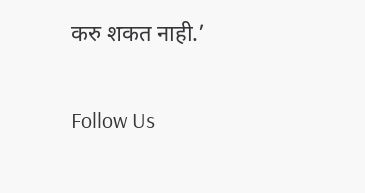करु शकत नाही.’

Follow Us